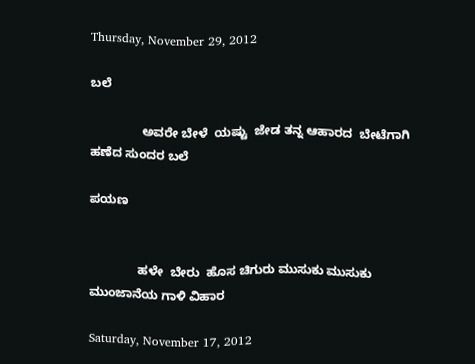Thursday, November 29, 2012

ಬಲೆ

               ಅವರೇ ಬೇಳೆ  ಯಷ್ಟು  ಜೇಡ ತನ್ನ ಆಹಾರದ  ಬೇಟೆಗಾಗಿ ಹಣೆದ ಸುಂದರ ಬಲೆ

ಪಯಣ


              ಹಳೇ  ಬೇರು  ಹೊಸ ಚಿಗುರು ಮುಸುಕು ಮುಸುಕು ಮುಂಜಾನೆಯ ಗಾಳಿ ವಿಹಾರ

Saturday, November 17, 2012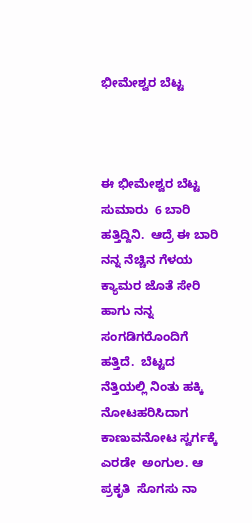ಭೀಮೇಶ್ವರ ಬೆಟ್ಟ



ಈ ಭೀಮೇಶ್ವರ ಬೆಟ್ಟ ಸುಮಾರು  6 ಬಾರಿ ಹತ್ತಿದ್ದಿನಿ.  ಆದ್ರೆ ಈ ಬಾರಿ ನನ್ನ ನೆಚ್ಚಿನ ಗೆಳಯ  ಕ್ಯಾಮರ ಜೊತೆ ಸೇರಿ ಹಾಗು ನನ್ನ ಸಂಗಡಿಗರೊಂದಿಗೆ ಹತ್ತಿದೆ.  ಬೆಟ್ಟದ ನೆತ್ತಿಯಲ್ಲಿ ನಿಂತು ಹಕ್ಕಿ ನೋಟಹರಿಸಿದಾಗ ಕಾಣುವನೋಟ ಸ್ವರ್ಗಕ್ಕೆ ಎರಡೇ  ಅಂಗುಲ. ಆ ಪ್ರಕೃತಿ  ಸೊಗಸು ನಾ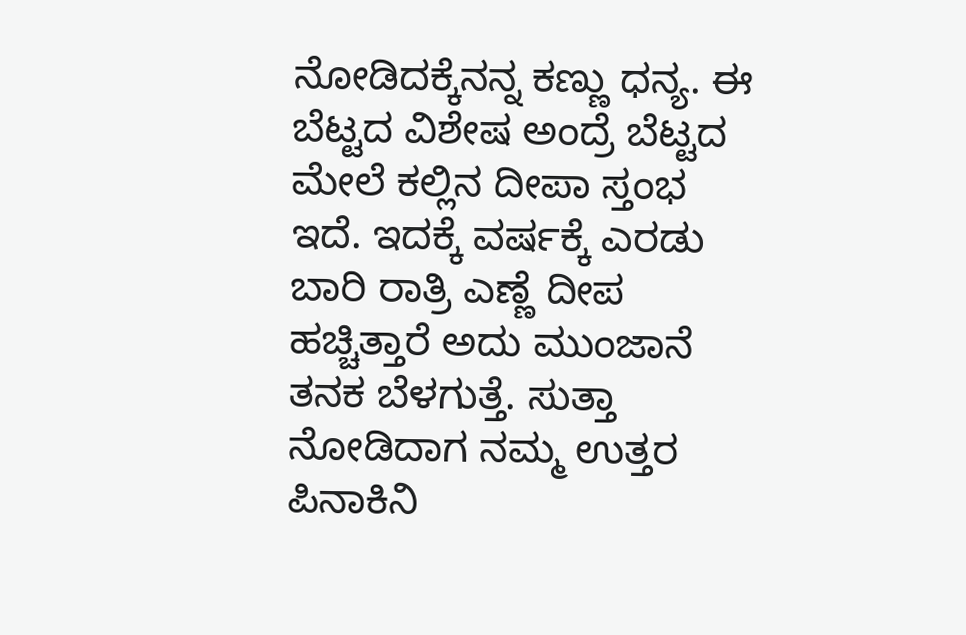ನೋಡಿದಕ್ಕೆನನ್ನ ಕಣ್ಣು ಧನ್ಯ. ಈ ಬೆಟ್ಟದ ವಿಶೇಷ ಅಂದ್ರೆ ಬೆಟ್ಟದ ಮೇಲೆ ಕಲ್ಲಿನ ದೀಪಾ ಸ್ತಂಭ ಇದೆ. ಇದಕ್ಕೆ ವರ್ಷಕ್ಕೆ ಎರಡು ಬಾರಿ ರಾತ್ರಿ ಎಣ್ಣೆ ದೀಪ ಹಚ್ಚಿತ್ತಾರೆ ಅದು ಮುಂಜಾನೆ ತನಕ ಬೆಳಗುತ್ತೆ. ಸುತ್ತಾ  ನೋಡಿದಾಗ ನಮ್ಮ ಉತ್ತರ ಪಿನಾಕಿನಿ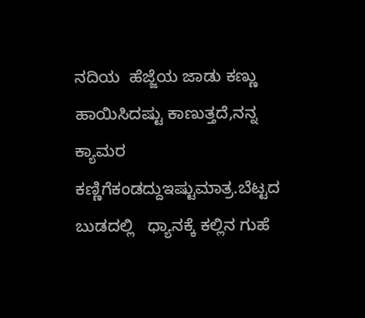ನದಿಯ  ಹೆಜ್ಜೆಯ ಜಾಡು ಕಣ್ಣು ಹಾಯಿಸಿದಷ್ಟು ಕಾಣುತ್ತದೆ,ನನ್ನ ಕ್ಯಾಮರ ಕಣ್ಣಿಗೆಕಂಡದ್ದುಇಷ್ಟುಮಾತ್ರ.ಬೆಟ್ಟದ ಬುಡದಲ್ಲಿ   ಧ್ಯಾನಕ್ಕೆ ಕಲ್ಲಿನ ಗುಹೆ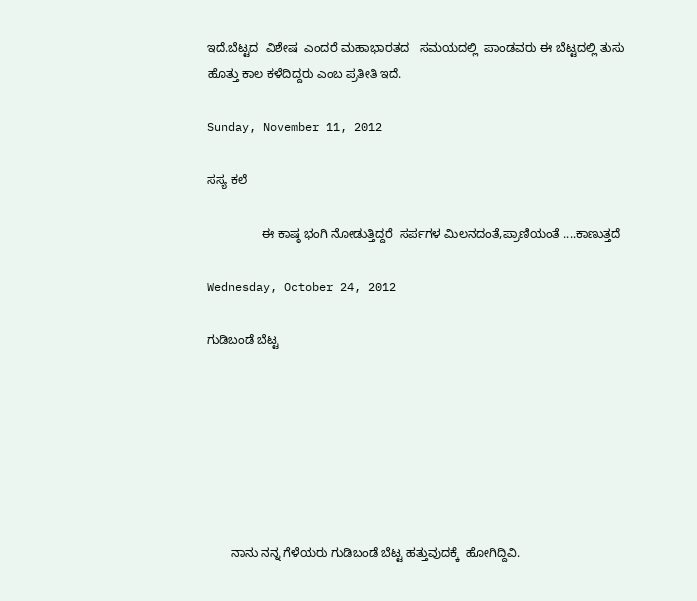ಇದೆ.ಬೆಟ್ಟದ  ವಿಶೇಷ  ಎಂದರೆ ಮಹಾಭಾರತದ   ಸಮಯದಲ್ಲಿ  ಪಾಂಡವರು ಈ ಬೆಟ್ಟದಲ್ಲಿ ತುಸು ಹೊತ್ತು ಕಾಲ ಕಳೆದಿದ್ದರು ಎಂಬ ಪ್ರತೀತಿ ಇದೆ.

Sunday, November 11, 2012

ಸಸ್ಯ ಕಲೆ

                ಈ ಕಾಷ್ಠ ಭಂಗಿ ನೋಡುತ್ತಿದ್ದರೆ  ಸರ್ಪಗಳ ಮಿಲನದಂತೆ,ಪ್ರಾಣಿಯಂತೆ ....ಕಾಣುತ್ತದೆ

Wednesday, October 24, 2012

ಗುಡಿಬಂಡೆ ಬೆಟ್ಟ







       ನಾನು ನನ್ನ ಗೆಳೆಯರು ಗುಡಿಬಂಡೆ ಬೆಟ್ಟ ಹತ್ತುವುದಕ್ಕೆ  ಹೋಗಿದ್ದಿವಿ.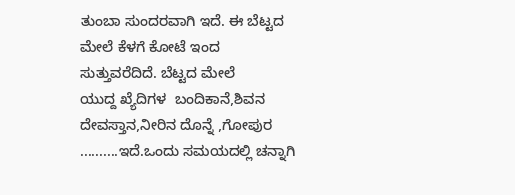ತುಂಬಾ ಸುಂದರವಾಗಿ ಇದೆ. ಈ ಬೆಟ್ಟದ  ಮೇಲೆ ಕೆಳಗೆ ಕೋಟೆ ಇಂದ ಸುತ್ತುವರೆದಿದೆ. ಬೆಟ್ಟದ ಮೇಲೆ
ಯುದ್ದ ಖ್ಯೆದಿಗಳ  ಬಂದಿಕಾನೆ,ಶಿವನ ದೇವಸ್ತಾನ,ನೀರಿನ ದೊನ್ನೆ ,ಗೋಪುರ ..........ಇದೆ.ಒಂದು ಸಮಯದಲ್ಲಿ ಚನ್ನಾಗಿ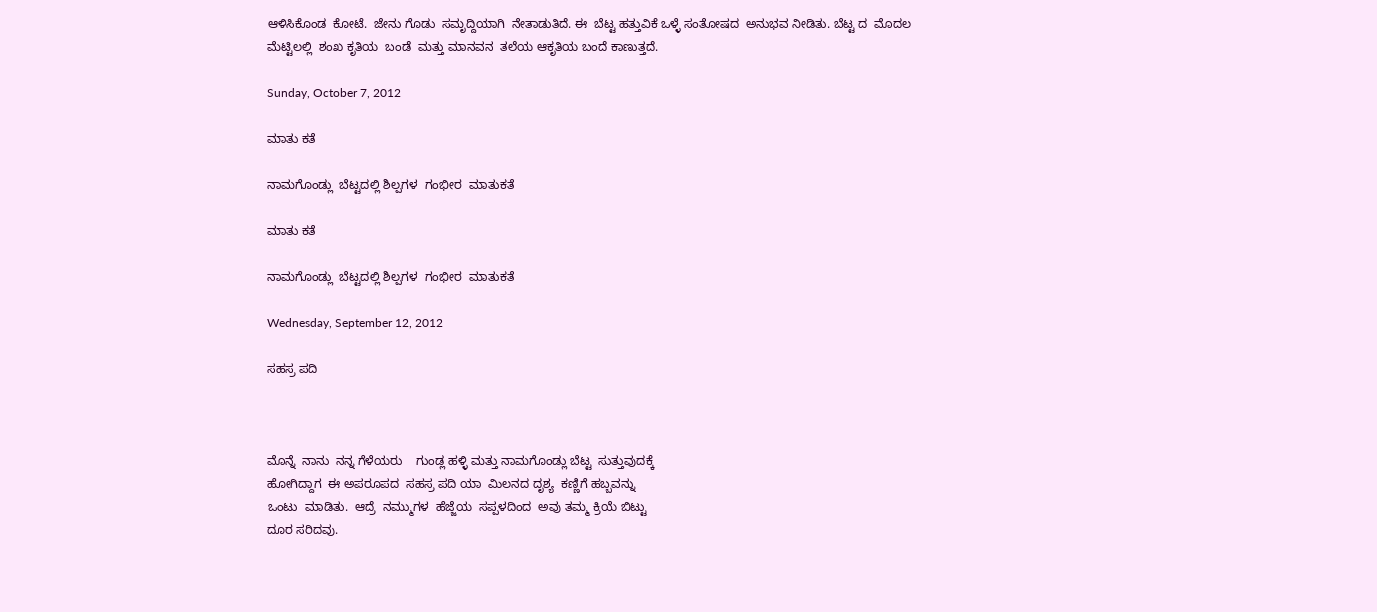ಆಳಿಸಿಕೊಂಡ  ಕೋಟೆ.  ಜೇನು ಗೊಡು  ಸಮೃದ್ದಿಯಾಗಿ  ನೇತಾಡುತಿದೆ. ಈ  ಬೆಟ್ಟ ಹತ್ತುವಿಕೆ ಒಳ್ಳೆ ಸಂತೋಷದ  ಅನುಭವ ನೀಡಿತು. ಬೆಟ್ಟ ದ  ಮೊದಲ  ಮೆಟ್ಟಿಲಲ್ಲಿ  ಶಂಖ ಕೃತಿಯ  ಬಂಡೆ  ಮತ್ತು ಮಾನವನ  ತಲೆಯ ಆಕೃತಿಯ ಬಂದೆ ಕಾಣುತ್ತದೆ.

Sunday, October 7, 2012

ಮಾತು ಕತೆ

ನಾಮಗೊಂಡ್ಲು  ಬೆಟ್ಟದಲ್ಲಿ ಶಿಲ್ಪಗಳ  ಗಂಭೀರ  ಮಾತುಕತೆ

ಮಾತು ಕತೆ

ನಾಮಗೊಂಡ್ಲು  ಬೆಟ್ಟದಲ್ಲಿ ಶಿಲ್ಪಗಳ  ಗಂಭೀರ  ಮಾತುಕತೆ

Wednesday, September 12, 2012

ಸಹಸ್ರ ಪದಿ



ಮೊನ್ನೆ  ನಾನು  ನನ್ನ ಗೆಳೆಯರು    ಗುಂಡ್ಲ ಹಳ್ಳಿ ಮತ್ತು ನಾಮಗೊಂಡ್ಲು ಬೆಟ್ಟ  ಸುತ್ತುವುದಕ್ಕೆ
ಹೋಗಿದ್ದಾಗ  ಈ ಅಪರೂಪದ  ಸಹಸ್ರ ಪದಿ ಯಾ  ಮಿಲನದ ದೃಶ್ಯ  ಕಣ್ಣಿಗೆ ಹಬ್ಬವನ್ನು
ಒಂಟು  ಮಾಡಿತು.  ಆದ್ರೆ  ನಮ್ಮುಗಳ  ಹೆಜ್ಜೆಯ  ಸಪ್ಪಳದಿಂದ  ಅವು ತಮ್ಮ ಕ್ರಿಯೆ ಬಿಟ್ಟು
ದೂರ ಸರಿದವು.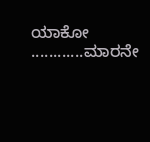ಯಾಕೋ ............ಮಾರನೇ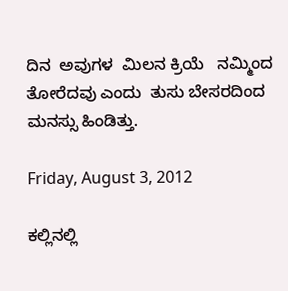ದಿನ  ಅವುಗಳ  ಮಿಲನ ಕ್ರಿಯೆ   ನಮ್ಮಿಂದ
ತೋರೆದವು ಎಂದು  ತುಸು ಬೇಸರದಿಂದ  ಮನಸ್ಸು ಹಿಂಡಿತ್ತು.

Friday, August 3, 2012

ಕಲ್ಲಿನಲ್ಲಿ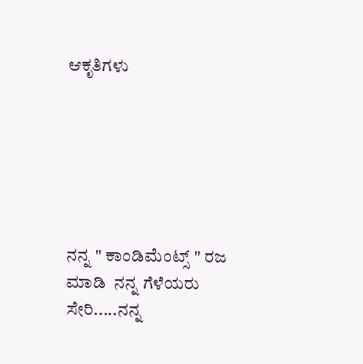ಆಕೃತಿಗಳು






ನನ್ನ " ಕಾಂಡಿಮೆಂಟ್ಸ್ " ರಜ  ಮಾಡಿ  ನನ್ನ ಗೆಳೆಯರು  ಸೇರಿ.....ನನ್ನ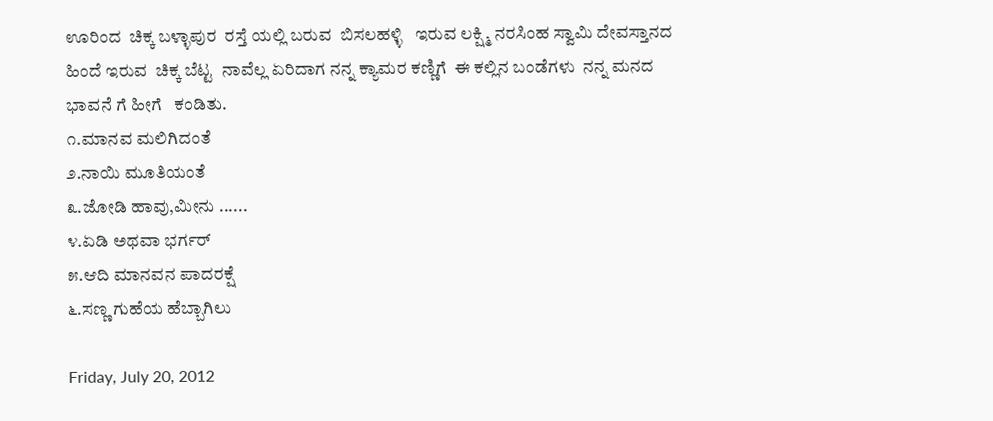ಊರಿಂದ  ಚಿಕ್ಕ ಬಳ್ಳಾಪುರ  ರಸ್ತೆ ಯಲ್ಲಿ ಬರುವ  ಬಿಸಲಹಳ್ಳಿ   ಇರುವ ಲಕ್ಷ್ಮಿ ನರಸಿಂಹ ಸ್ವಾಮಿ ದೇವಸ್ತಾನದ  ಹಿಂದೆ ಇರುವ  ಚಿಕ್ಕ ಬೆಟ್ಟ  ನಾವೆಲ್ಲ ಏರಿದಾಗ ನನ್ನ ಕ್ಯಾಮರ ಕಣ್ಣಿಗೆ  ಈ ಕಲ್ಲಿನ ಬಂಡೆಗಳು  ನನ್ನ ಮನದ ಭಾವನೆ ಗೆ ಹೀಗೆ   ಕಂಡಿತು.
೧.ಮಾನವ ಮಲಿಗಿದಂತೆ
೨.ನಾಯಿ ಮೂತಿಯಂತೆ
೩.ಜೋಡಿ ಹಾವು,ಮೀನು ......
೪.ಏಡಿ ಅಥವಾ ಭರ್ಗರ್
೫.ಆದಿ ಮಾನವನ ಪಾದರಕ್ಷೆ
೬.ಸಣ್ಣ ಗುಹೆಯ ಹೆಬ್ಬಾಗಿಲು

Friday, July 20, 2012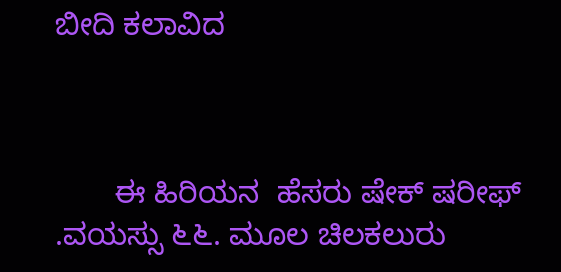ಬೀದಿ ಕಲಾವಿದ



       ಈ ಹಿರಿಯನ  ಹೆಸರು ಷೇಕ್ ಷರೀಫ್ .ವಯಸ್ಸು ೬೬. ಮೂಲ ಚಿಲಕಲುರು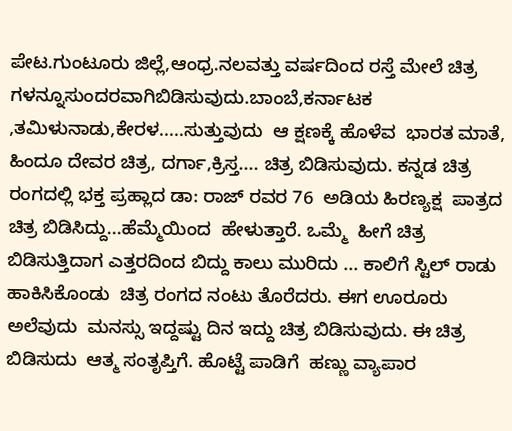ಪೇಟ.ಗುಂಟೂರು ಜಿಲ್ಲೆ,ಆಂಧ್ರ.ನಲವತ್ತು ವರ್ಷದಿಂದ ರಸ್ತೆ ಮೇಲೆ ಚಿತ್ರ ಗಳನ್ನೂಸುಂದರವಾಗಿಬಿಡಿಸುವುದು.ಬಾಂಬೆ,ಕರ್ನಾಟಕ ,ತಮಿಳುನಾಡು,ಕೇರಳ.....ಸುತ್ತುವುದು  ಆ ಕ್ಷಣಕ್ಕೆ ಹೊಳೆವ  ಭಾರತ ಮಾತೆ, ಹಿಂದೂ ದೇವರ ಚಿತ್ರ, ದರ್ಗಾ,ಕ್ರಿಸ್ತ.... ಚಿತ್ರ ಬಿಡಿಸುವುದು. ಕನ್ನಡ ಚಿತ್ರ ರಂಗದಲ್ಲಿ ಭಕ್ತ ಪ್ರಹ್ಲಾದ ಡಾ: ರಾಜ್ ರವರ 76  ಅಡಿಯ ಹಿರಣ್ಯಕ್ಷ  ಪಾತ್ರದ ಚಿತ್ರ ಬಿಡಿಸಿದ್ದು...ಹೆಮ್ಮೆಯಿಂದ  ಹೇಳುತ್ತಾರೆ. ಒಮ್ಮೆ  ಹೀಗೆ ಚಿತ್ರ ಬಿಡಿಸುತ್ತಿದಾಗ ಎತ್ತರದಿಂದ ಬಿದ್ದು ಕಾಲು ಮುರಿದು ... ಕಾಲಿಗೆ ಸ್ಟಿಲ್ ರಾಡು  ಹಾಕಿಸಿಕೊಂಡು  ಚಿತ್ರ ರಂಗದ ನಂಟು ತೊರೆದರು. ಈಗ ಊರೂರು  ಅಲೆವುದು  ಮನಸ್ಸು ಇದ್ದಷ್ಟು ದಿನ ಇದ್ದು ಚಿತ್ರ ಬಿಡಿಸುವುದು. ಈ ಚಿತ್ರ ಬಿಡಿಸುದು  ಆತ್ಮ ಸಂತೃಪ್ತಿಗೆ. ಹೊಟ್ಟೆ ಪಾಡಿಗೆ  ಹಣ್ಣು ವ್ಯಾಪಾರ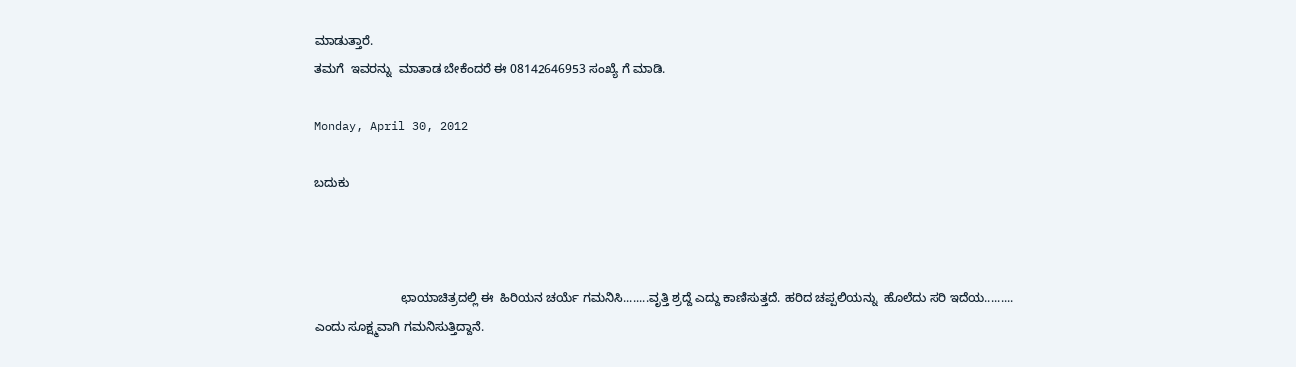ಮಾಡುತ್ತಾರೆ.
ತಮಗೆ  ಇವರನ್ನು  ಮಾತಾಡ ಬೇಕೆಂದರೆ ಈ 08142646953 ಸಂಖ್ಯೆ ಗೆ ಮಾಡಿ.

Monday, April 30, 2012

ಬದುಕು



                         ಛಾಯಾಚಿತ್ರದಲ್ಲಿ ಈ  ಹಿರಿಯನ ಚರ್ಯೆ ಗಮನಿಸಿ........ವೃತ್ತಿ ಶ್ರದ್ದೆ ಎದ್ದು ಕಾಣಿಸುತ್ತದೆ. ಹರಿದ ಚಪ್ಪಲಿಯನ್ನು  ಹೊಲೆದು ಸರಿ ಇದೆಯ......... ಎಂದು ಸೂಕ್ಷ್ಮವಾಗಿ ಗಮನಿಸುತ್ತಿದ್ದಾನೆ.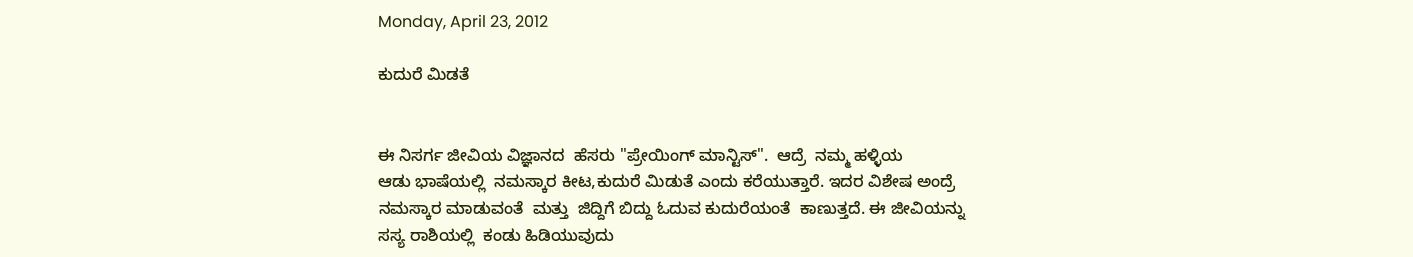Monday, April 23, 2012

ಕುದುರೆ ಮಿಡತೆ


ಈ ನಿಸರ್ಗ ಜೀವಿಯ ವಿಜ್ಞಾನದ  ಹೆಸರು "ಪ್ರೇಯಿಂಗ್ ಮಾನ್ಟಿಸ್".  ಆದ್ರೆ  ನಮ್ಮ ಹಳ್ಳಿಯ
ಆಡು ಭಾಷೆಯಲ್ಲಿ  ನಮಸ್ಕಾರ ಕೀಟ,ಕುದುರೆ ಮಿಡುತೆ ಎಂದು ಕರೆಯುತ್ತಾರೆ. ಇದರ ವಿಶೇಷ ಅಂದ್ರೆ
ನಮಸ್ಕಾರ ಮಾಡುವಂತೆ  ಮತ್ತು  ಜಿದ್ದಿಗೆ ಬಿದ್ದು ಓದುವ ಕುದುರೆಯಂತೆ  ಕಾಣುತ್ತದೆ. ಈ ಜೀವಿಯನ್ನು
ಸಸ್ಯ ರಾಶಿಯಲ್ಲಿ  ಕಂಡು ಹಿಡಿಯುವುದು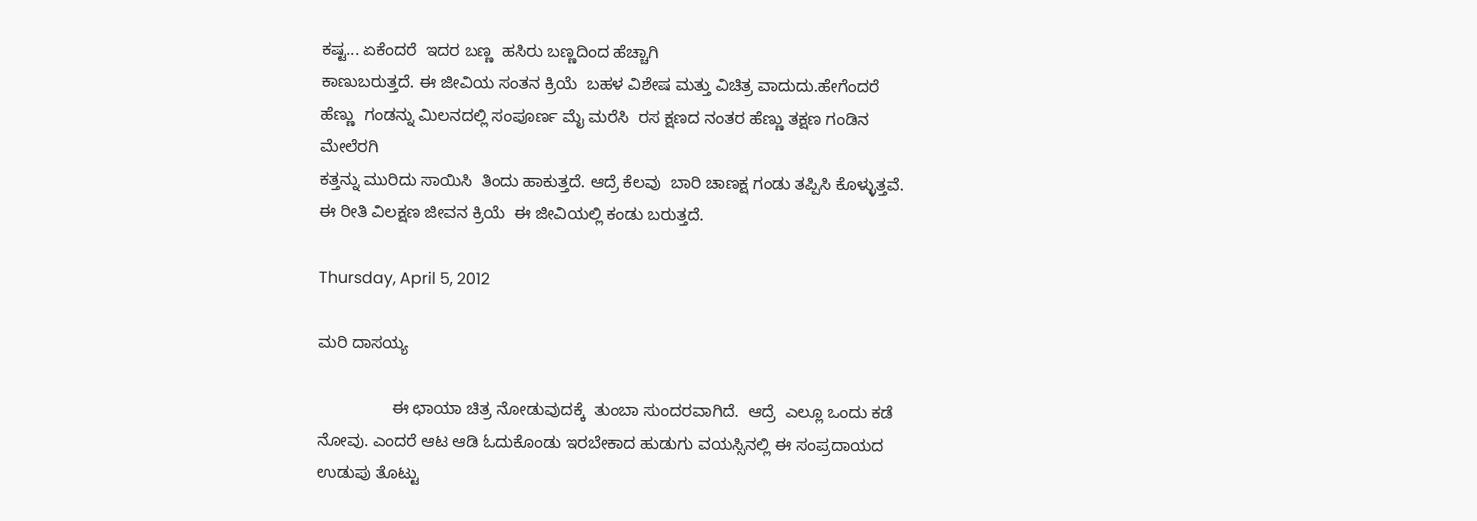ಕಷ್ಟ... ಏಕೆಂದರೆ  ಇದರ ಬಣ್ಣ  ಹಸಿರು ಬಣ್ಣದಿಂದ ಹೆಚ್ಚಾಗಿ
ಕಾಣುಬರುತ್ತದೆ. ಈ ಜೀವಿಯ ಸಂತನ ಕ್ರಿಯೆ  ಬಹಳ ವಿಶೇಷ ಮತ್ತು ವಿಚಿತ್ರ ವಾದುದು.ಹೇಗೆಂದರೆ
ಹೆಣ್ಣು  ಗಂಡನ್ನು ಮಿಲನದಲ್ಲಿ ಸಂಪೂರ್ಣ ಮೈ ಮರೆಸಿ  ರಸ ಕ್ಷಣದ ನಂತರ ಹೆಣ್ಣು ತಕ್ಷಣ ಗಂಡಿನ ಮೇಲೆರಗಿ
ಕತ್ತನ್ನು ಮುರಿದು ಸಾಯಿಸಿ  ತಿಂದು ಹಾಕುತ್ತದೆ. ಆದ್ರೆ ಕೆಲವು  ಬಾರಿ ಚಾಣಕ್ಷ ಗಂಡು ತಪ್ಪಿಸಿ ಕೊಳ್ಳುತ್ತವೆ.
ಈ ರೀತಿ ವಿಲಕ್ಷಣ ಜೀವನ ಕ್ರಿಯೆ  ಈ ಜೀವಿಯಲ್ಲಿ ಕಂಡು ಬರುತ್ತದೆ.

Thursday, April 5, 2012

ಮರಿ ದಾಸಯ್ಯ

                ಈ ಛಾಯಾ ಚಿತ್ರ ನೋಡುವುದಕ್ಕೆ  ತುಂಬಾ ಸುಂದರವಾಗಿದೆ.  ಆದ್ರೆ  ಎಲ್ಲೂ ಒಂದು ಕಡೆ ನೋವು. ಎಂದರೆ ಆಟ ಆಡಿ ಓದುಕೊಂಡು ಇರಬೇಕಾದ ಹುಡುಗು ವಯಸ್ಸಿನಲ್ಲಿ ಈ ಸಂಪ್ರದಾಯದ ಉಡುಪು ತೊಟ್ಟು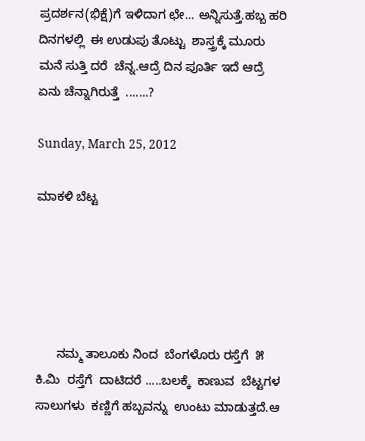ಪ್ರದರ್ಶನ(ಭಿಕ್ಷೆ)ಗೆ ಇಳಿದಾಗ ಛೇ... ಅನ್ನಿಸುತ್ತೆ.ಹಬ್ಬ ಹರಿ ದಿನಗಳಲ್ಲಿ  ಈ ಉಡುಪು ತೊಟ್ಟು  ಶಾಸ್ತ್ರಕ್ಕೆ ಮೂರು ಮನೆ ಸುತ್ತಿ ದರೆ  ಚೆನ್ನ.ಆದ್ರೆ ದಿನ ಪೂರ್ತಿ ಇದೆ ಆದ್ರೆ ಏನು ಚೆನ್ನಾಗಿರುತ್ತೆ  .......?

Sunday, March 25, 2012

ಮಾಕಳಿ ಬೆಟ್ಟ





      ನಮ್ಮ ತಾಲೂಕು ನಿಂದ  ಬೆಂಗಳೊರು ರಸ್ತೆಗೆ  ೫ ಕಿ.ಮಿ  ರಸ್ತೆಗೆ  ದಾಟಿದರೆ .....ಬಲಕ್ಕೆ  ಕಾಣುವ  ಬೆಟ್ಟಗಳ  ಸಾಲುಗಳು  ಕಣ್ಣಿಗೆ ಹಬ್ಬವನ್ನು  ಉಂಟು ಮಾಡುತ್ತದೆ.ಆ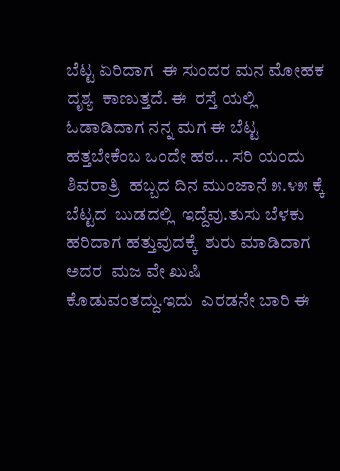ಬೆಟ್ಟ ಏರಿದಾಗ  ಈ ಸುಂದರ ಮನ ಮೋಹಕ ದೃಶ್ಯ  ಕಾಣುತ್ತದೆ. ಈ  ರಸ್ತೆ ಯಲ್ಲಿ ಓಡಾಡಿದಾಗ ನನ್ನ ಮಗ ಈ ಬೆಟ್ಟ ಹತ್ತಬೇಕೆಂಬ ಒಂದೇ ಹಠ... ಸರಿ ಯಂದು  ಶಿವರಾತ್ರಿ  ಹಬ್ಬದ ದಿನ ಮುಂಜಾನೆ ೫.೪೫ ಕ್ಕೆ  ಬೆಟ್ಟದ  ಬುಡದಲ್ಲಿ  ಇದ್ದೆವು.ತುಸು ಬೆಳಕು ಹರಿದಾಗ ಹತ್ತುವುದಕ್ಕೆ  ಶುರು ಮಾಡಿದಾಗ  ಅದರ  ಮಜ ವೇ ಖುಷಿ ಕೊಡುವಂತದ್ದು.ಇದು  ಎರಡನೇ ಬಾರಿ ಈ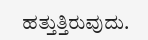ಹತ್ತುತ್ತಿರುವುದು.